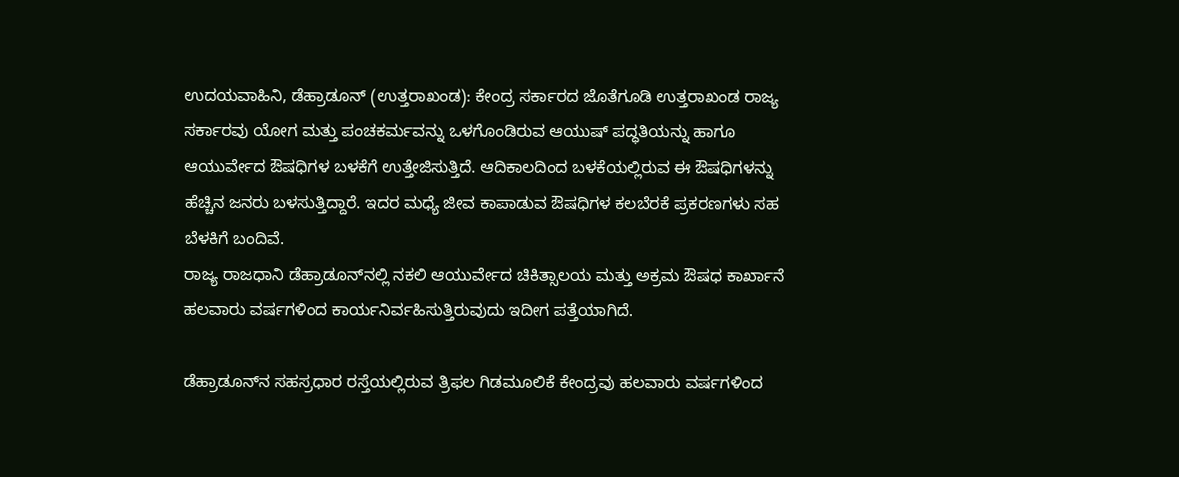ಉದಯವಾಹಿನಿ, ಡೆಹ್ರಾಡೂನ್ (ಉತ್ತರಾಖಂಡ): ಕೇಂದ್ರ ಸರ್ಕಾರದ ಜೊತೆಗೂಡಿ ಉತ್ತರಾಖಂಡ ರಾಜ್ಯ ಸರ್ಕಾರವು ಯೋಗ ಮತ್ತು ಪಂಚಕರ್ಮವನ್ನು ಒಳಗೊಂಡಿರುವ ಆಯುಷ್ ಪದ್ಧತಿಯನ್ನು ಹಾಗೂ ಆಯುರ್ವೇದ ಔಷಧಿಗಳ ಬಳಕೆಗೆ ಉತ್ತೇಜಿಸುತ್ತಿದೆ. ಆದಿಕಾಲದಿಂದ ಬಳಕೆಯಲ್ಲಿರುವ ಈ ಔಷಧಿಗಳನ್ನು ಹೆಚ್ಚಿನ ಜನರು ಬಳಸುತ್ತಿದ್ದಾರೆ. ಇದರ ಮಧ್ಯೆ ಜೀವ ಕಾಪಾಡುವ ಔಷಧಿಗಳ ಕಲಬೆರಕೆ ಪ್ರಕರಣಗಳು ಸಹ ಬೆಳಕಿಗೆ ಬಂದಿವೆ.
ರಾಜ್ಯ ರಾಜಧಾನಿ ಡೆಹ್ರಾಡೂನ್‌ನಲ್ಲಿ ನಕಲಿ ಆಯುರ್ವೇದ ಚಿಕಿತ್ಸಾಲಯ ಮತ್ತು ಅಕ್ರಮ ಔಷಧ ಕಾರ್ಖಾನೆ ಹಲವಾರು ವರ್ಷಗಳಿಂದ ಕಾರ್ಯನಿರ್ವಹಿಸುತ್ತಿರುವುದು ಇದೀಗ ಪತ್ತೆಯಾಗಿದೆ.

ಡೆಹ್ರಾಡೂನ್‌ನ ಸಹಸ್ರಧಾರ ರಸ್ತೆಯಲ್ಲಿರುವ ತ್ರಿಫಲ ಗಿಡಮೂಲಿಕೆ ಕೇಂದ್ರವು ಹಲವಾರು ವರ್ಷಗಳಿಂದ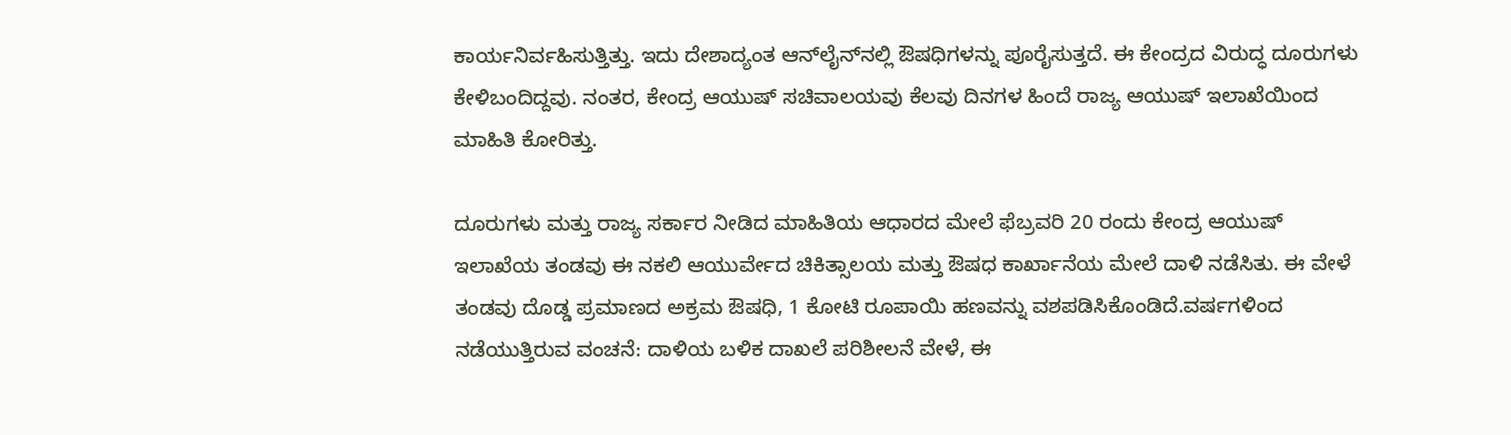ಕಾರ್ಯನಿರ್ವಹಿಸುತ್ತಿತ್ತು. ಇದು ದೇಶಾದ್ಯಂತ ಆನ್‌ಲೈನ್‌ನಲ್ಲಿ ಔಷಧಿಗಳನ್ನು ಪೂರೈಸುತ್ತದೆ. ಈ ಕೇಂದ್ರದ ವಿರುದ್ಧ ದೂರುಗಳು ಕೇಳಿಬಂದಿದ್ದವು. ನಂತರ, ಕೇಂದ್ರ ಆಯುಷ್ ಸಚಿವಾಲಯವು ಕೆಲವು ದಿನಗಳ ಹಿಂದೆ ರಾಜ್ಯ ಆಯುಷ್ ಇಲಾಖೆಯಿಂದ ಮಾಹಿತಿ ಕೋರಿತ್ತು.

ದೂರುಗಳು ಮತ್ತು ರಾಜ್ಯ ಸರ್ಕಾರ ನೀಡಿದ ಮಾಹಿತಿಯ ಆಧಾರದ ಮೇಲೆ ಫೆಬ್ರವರಿ 20 ರಂದು ಕೇಂದ್ರ ಆಯುಷ್ ಇಲಾಖೆಯ ತಂಡವು ಈ ನಕಲಿ ಆಯುರ್ವೇದ ಚಿಕಿತ್ಸಾಲಯ ಮತ್ತು ಔಷಧ ಕಾರ್ಖಾನೆಯ ಮೇಲೆ ದಾಳಿ ನಡೆಸಿತು. ಈ ವೇಳೆ ತಂಡವು ದೊಡ್ಡ ಪ್ರಮಾಣದ ಅಕ್ರಮ ಔಷಧಿ, 1 ಕೋಟಿ ರೂಪಾಯಿ ಹಣವನ್ನು ವಶಪಡಿಸಿಕೊಂಡಿದೆ.ವರ್ಷಗಳಿಂದ ನಡೆಯುತ್ತಿರುವ ವಂಚನೆ: ದಾಳಿಯ ಬಳಿಕ ದಾಖಲೆ ಪರಿಶೀಲನೆ ವೇಳೆ, ಈ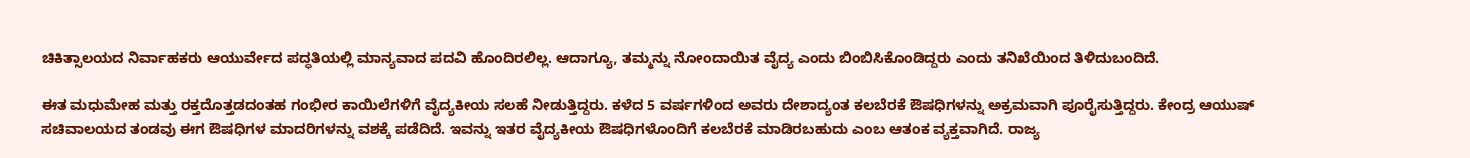ಚಿಕಿತ್ಸಾಲಯದ ನಿರ್ವಾಹಕರು ಆಯುರ್ವೇದ ಪದ್ಧತಿಯಲ್ಲಿ ಮಾನ್ಯವಾದ ಪದವಿ ಹೊಂದಿರಲಿಲ್ಲ. ಆದಾಗ್ಯೂ, ತಮ್ಮನ್ನು ನೋಂದಾಯಿತ ವೈದ್ಯ ಎಂದು ಬಿಂಬಿಸಿಕೊಂಡಿದ್ದರು ಎಂದು ತನಿಖೆಯಿಂದ ತಿಳಿದುಬಂದಿದೆ.

ಈತ ಮಧುಮೇಹ ಮತ್ತು ರಕ್ತದೊತ್ತಡದಂತಹ ಗಂಭೀರ ಕಾಯಿಲೆಗಳಿಗೆ ವೈದ್ಯಕೀಯ ಸಲಹೆ ನೀಡುತ್ತಿದ್ದರು. ಕಳೆದ 5 ವರ್ಷಗಳಿಂದ ಅವರು ದೇಶಾದ್ಯಂತ ಕಲಬೆರಕೆ ಔಷಧಿಗಳನ್ನು ಅಕ್ರಮವಾಗಿ ಪೂರೈಸುತ್ತಿದ್ದರು. ಕೇಂದ್ರ ಆಯುಷ್ ಸಚಿವಾಲಯದ ತಂಡವು ಈಗ ಔಷಧಿಗಳ ಮಾದರಿಗಳನ್ನು ವಶಕ್ಕೆ ಪಡೆದಿದೆ. ಇವನ್ನು ಇತರ ವೈದ್ಯಕೀಯ ಔಷಧಿಗಳೊಂದಿಗೆ ಕಲಬೆರಕೆ ಮಾಡಿರಬಹುದು ಎಂಬ ಆತಂಕ ವ್ಯಕ್ತವಾಗಿದೆ. ರಾಜ್ಯ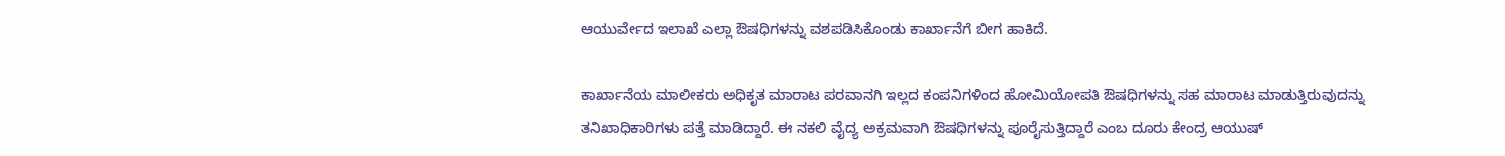ಆಯುರ್ವೇದ ಇಲಾಖೆ ಎಲ್ಲಾ ಔಷಧಿಗಳನ್ನು ವಶಪಡಿಸಿಕೊಂಡು ಕಾರ್ಖಾನೆಗೆ ಬೀಗ ಹಾಕಿದೆ.

ಕಾರ್ಖಾನೆಯ ಮಾಲೀಕರು ಅಧಿಕೃತ ಮಾರಾಟ ಪರವಾನಗಿ ಇಲ್ಲದ ಕಂಪನಿಗಳಿಂದ ಹೋಮಿಯೋಪತಿ ಔಷಧಿಗಳನ್ನು ಸಹ ಮಾರಾಟ ಮಾಡುತ್ತಿರುವುದನ್ನು ತನಿಖಾಧಿಕಾರಿಗಳು ಪತ್ತೆ ಮಾಡಿದ್ದಾರೆ. ಈ ನಕಲಿ ವೈದ್ಯ ಅಕ್ರಮವಾಗಿ ಔಷಧಿಗಳನ್ನು ಪೂರೈಸುತ್ತಿದ್ದಾರೆ ಎಂಬ ದೂರು ಕೇಂದ್ರ ಆಯುಷ್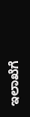ಇಲಾಖೆಗೆ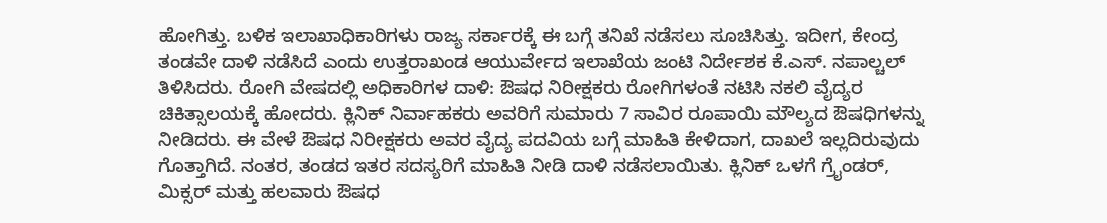ಹೋಗಿತ್ತು. ಬಳಿಕ ಇಲಾಖಾಧಿಕಾರಿಗಳು ರಾಜ್ಯ ಸರ್ಕಾರಕ್ಕೆ ಈ ಬಗ್ಗೆ ತನಿಖೆ ನಡೆಸಲು ಸೂಚಿಸಿತ್ತು. ಇದೀಗ, ಕೇಂದ್ರ ತಂಡವೇ ದಾಳಿ ನಡೆಸಿದೆ ಎಂದು ಉತ್ತರಾಖಂಡ ಆಯುರ್ವೇದ ಇಲಾಖೆಯ ಜಂಟಿ ನಿರ್ದೇಶಕ ಕೆ.ಎಸ್. ನಪಾಲ್ಚಲ್ ತಿಳಿಸಿದರು. ರೋಗಿ ವೇಷದಲ್ಲಿ ಅಧಿಕಾರಿಗಳ ದಾಳಿ: ಔಷಧ ನಿರೀಕ್ಷಕರು ರೋಗಿಗಳಂತೆ ನಟಿಸಿ ನಕಲಿ ವೈದ್ಯರ ಚಿಕಿತ್ಸಾಲಯಕ್ಕೆ ಹೋದರು. ಕ್ಲಿನಿಕ್ ನಿರ್ವಾಹಕರು ಅವರಿಗೆ ಸುಮಾರು 7 ಸಾವಿರ ರೂಪಾಯಿ ಮೌಲ್ಯದ ಔಷಧಿಗಳನ್ನು ನೀಡಿದರು. ಈ ವೇಳೆ ಔಷಧ ನಿರೀಕ್ಷಕರು ಅವರ ವೈದ್ಯ ಪದವಿಯ ಬಗ್ಗೆ ಮಾಹಿತಿ ಕೇಳಿದಾಗ, ದಾಖಲೆ ಇಲ್ಲದಿರುವುದು ಗೊತ್ತಾಗಿದೆ. ನಂತರ, ತಂಡದ ಇತರ ಸದಸ್ಯರಿಗೆ ಮಾಹಿತಿ ನೀಡಿ ದಾಳಿ ನಡೆಸಲಾಯಿತು. ಕ್ಲಿನಿಕ್ ಒಳಗೆ ಗ್ರೈಂಡರ್, ಮಿಕ್ಸರ್ ಮತ್ತು ಹಲವಾರು ಔಷಧ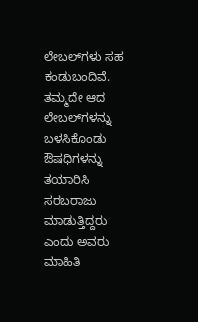ಲೇಬಲ್‌ಗಳು ಸಹ ಕಂಡುಬಂದಿವೆ. ತಮ್ಮದೇ ಆದ ಲೇಬಲ್‌ಗಳನ್ನು ಬಳಸಿಕೊಂಡು ಔಷಧಿಗಳನ್ನು ತಯಾರಿಸಿ ಸರಬರಾಜು ಮಾಡುತ್ತಿದ್ದರು ಎಂದು ಅವರು ಮಾಹಿತಿ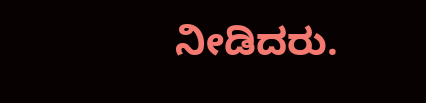ನೀಡಿದರು.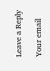Leave a Reply

Your email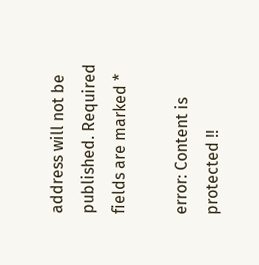address will not be published. Required fields are marked *

error: Content is protected !!